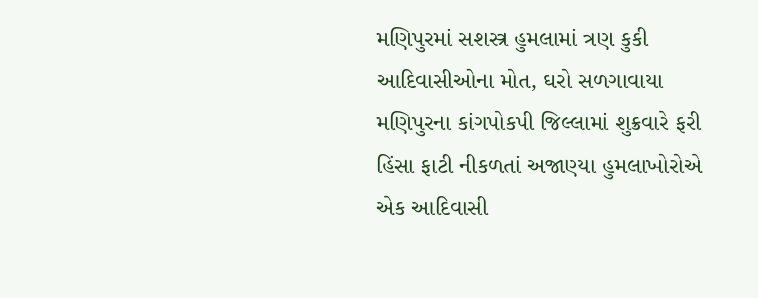મણિપુરમાં સશસ્ત્ર હુમલામાં ત્રણ કુકી આદિવાસીઓના મોત, ઘરો સળગાવાયા
મણિપુરના કાંગપોકપી જિલ્લામાં શુક્રવારે ફરી હિંસા ફાટી નીકળતાં અજાણ્યા હુમલાખોરોએ એક આદિવાસી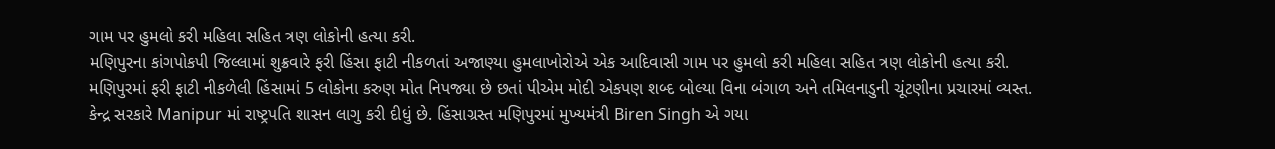ગામ પર હુમલો કરી મહિલા સહિત ત્રણ લોકોની હત્યા કરી.
મણિપુરના કાંગપોકપી જિલ્લામાં શુક્રવારે ફરી હિંસા ફાટી નીકળતાં અજાણ્યા હુમલાખોરોએ એક આદિવાસી ગામ પર હુમલો કરી મહિલા સહિત ત્રણ લોકોની હત્યા કરી.
મણિપુરમાં ફરી ફાટી નીકળેલી હિંસામાં 5 લોકોના કરુણ મોત નિપજ્યા છે છતાં પીએમ મોદી એકપણ શબ્દ બોલ્યા વિના બંગાળ અને તમિલનાડુની ચૂંટણીના પ્રચારમાં વ્યસ્ત.
કેન્દ્ર સરકારે Manipur માં રાષ્ટ્રપતિ શાસન લાગુ કરી દીધું છે. હિંસાગ્રસ્ત મણિપુરમાં મુખ્યમંત્રી Biren Singh એ ગયા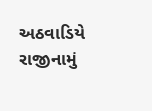અઠવાડિયે રાજીનામું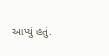આપ્યું હતું.